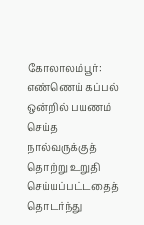கோலாலம்பூர்: எண்ணெய் கப்பல் ஒன்றில் பயணம் செய்த நால்வருக்குத் தொற்று உறுதி செய்யப்பட்டதைத் தொடர்ந்து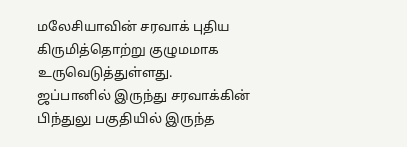மலேசியாவின் சரவாக் புதிய கிருமித்தொற்று குழுமமாக உருவெடுத்துள்ளது.
ஜப்பானில் இருந்து சரவாக்கின் பிந்துலு பகுதியில் இருந்த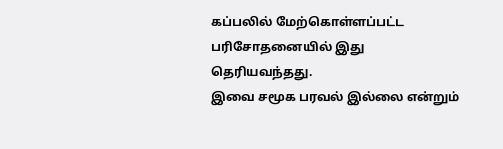கப்பலில் மேற்கொள்ளப்பட்ட பரிசோதனையில் இது தெரியவந்தது.
இவை சமூக பரவல் இல்லை என்றும்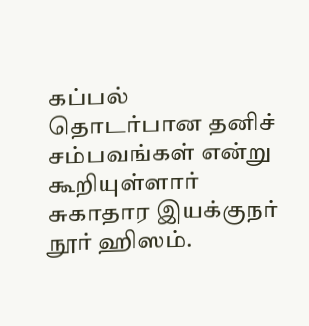கப்பல் தொடர்பான தனிச் சம்பவங்கள் என்று கூறியுள்ளார் சுகாதார இயக்குநர் நூர் ஹிஸம்.